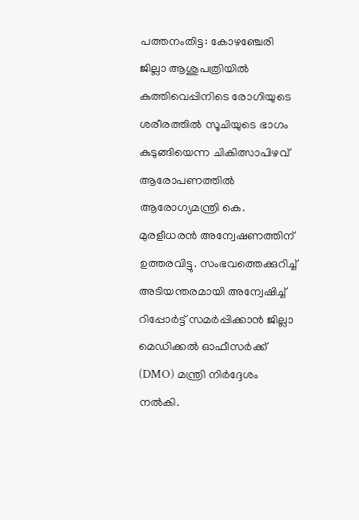പത്തനംതിട്ട: കോഴഞ്ചേരി ജില്ലാ ആശുപത്രിയിൽ കുത്തിവെപ്പിനിടെ രോഗിയുടെ ശരീരത്തിൽ സൂചിയുടെ ഭാഗം കുടുങ്ങിയെന്ന ചികിത്സാപിഴവ് ആരോപണത്തിൽ ആരോഗ്യമന്ത്രി കെ. മുരളീധരൻ അന്വേഷണത്തിന് ഉത്തരവിട്ടു. സംഭവത്തെക്കുറിച്ച് അടിയന്തരമായി അന്വേഷിച്ച് റിപ്പോർട്ട് സമർപ്പിക്കാൻ ജില്ലാ മെഡിക്കൽ ഓഫീസർക്ക് (DMO) മന്ത്രി നിർദ്ദേശം നൽകി.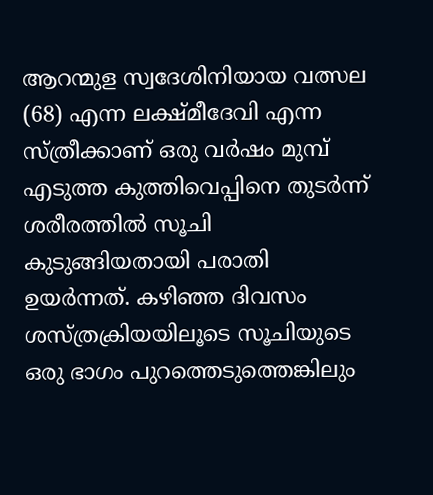ആറന്മുള സ്വദേശിനിയായ വത്സല (68) എന്ന ലക്ഷ്മീദേവി എന്ന സ്ത്രീക്കാണ് ഒരു വർഷം മുമ്പ് എടുത്ത കുത്തിവെപ്പിനെ തുടർന്ന് ശരീരത്തിൽ സൂചി കുടുങ്ങിയതായി പരാതി ഉയർന്നത്. കഴിഞ്ഞ ദിവസം ശസ്ത്രക്രിയയിലൂടെ സൂചിയുടെ ഒരു ഭാഗം പുറത്തെടുത്തെങ്കിലും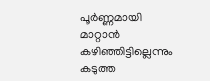പൂർണ്ണമായി മാറ്റാൻ കഴിഞ്ഞിട്ടില്ലെന്നും കടുത്ത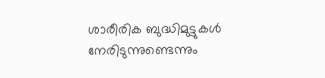ശാരീരിക ബുദ്ധിമുട്ടുകൾ നേരിടുന്നുണ്ടെന്നും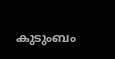കുടുംബം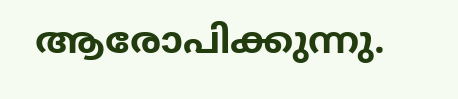ആരോപിക്കുന്നു.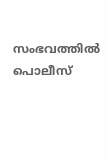സംഭവത്തിൽ പൊലീസ്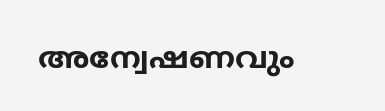അന്വേഷണവും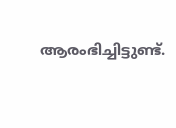ആരംഭിച്ചിട്ടുണ്ട്.